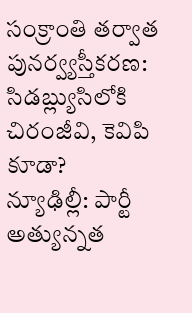సంక్రాంతి తర్వాత పునర్వ్యస్తీకరణ: సిడబ్ల్యుసిలోకి చిరంజీవి, కెవిపి కూడా?
న్యూఢిల్లీ: పార్టీ అత్యున్నత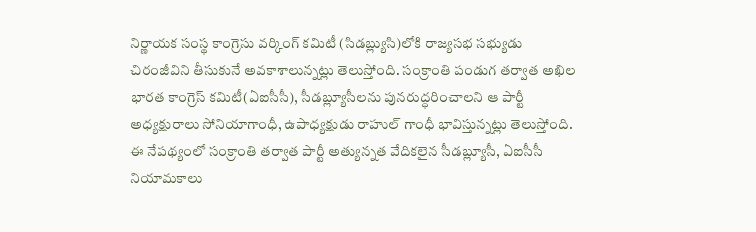నిర్ణాయక సంస్థ కాంగ్రెసు వర్కింగ్ కమిటీ (సిడబ్ల్యుసి)లోకి రాజ్యసభ సభ్యుడు చిరంజీవిని తీసుకునే అవకాశాలున్నట్లు తెలుస్తోంది. సంక్రాంతి పండుగ తర్వాత అఖిల భారత కాంగ్రెస్ కమిటీ(ఏఐసీసీ), సీడబ్ల్యూసీలను పునరుద్ధరించాలని ఆ పార్టీ అధ్యక్షురాలు సోనియాగాంధీ, ఉపాధ్యక్షుడు రాహుల్ గాంధీ భావిస్తున్నట్లు తెలుస్తోంది. ఈ నేపథ్యంలో సంక్రాంతి తర్వాత పార్టీ అత్యున్నత వేదికలైన సీడబ్ల్యూసీ, ఏఐసీసీ నియామకాలు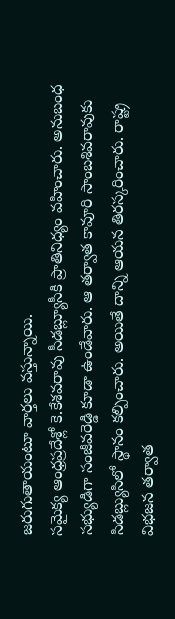జరుగుతాయంటూ వార్తలు వస్తున్నాయి.
సమైక్య ఆంధ్రప్రదేశ్లో కె.కేశవరావు సీడబ్ల్యూసీకి ప్రాతినిధ్యం వహించారు. అనుబంధ సభ్యుడిగా సంజీవరెడ్డి కూడా ఉండేవారు. ఆ తర్వాత కావూరి సాంబశివరావుకు సిడబ్ల్యుసిలో స్థానం కల్పించారు. అయితే దాన్ని ఆయన తిరస్కరించారు. రాష్ట్ర విభజన తర్వాత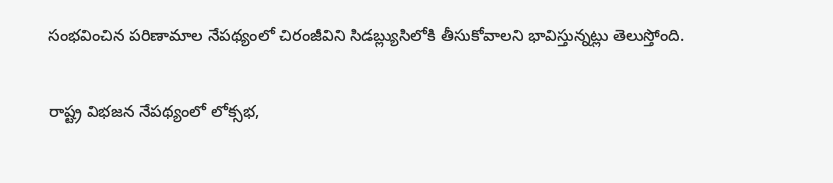సంభవించిన పరిణామాల నేపథ్యంలో చిరంజీవిని సిడబ్ల్యుసిలోకి తీసుకోవాలని భావిస్తున్నట్లు తెలుస్తోంది.

రాష్ట్ర విభజన నేపథ్యంలో లోక్సభ,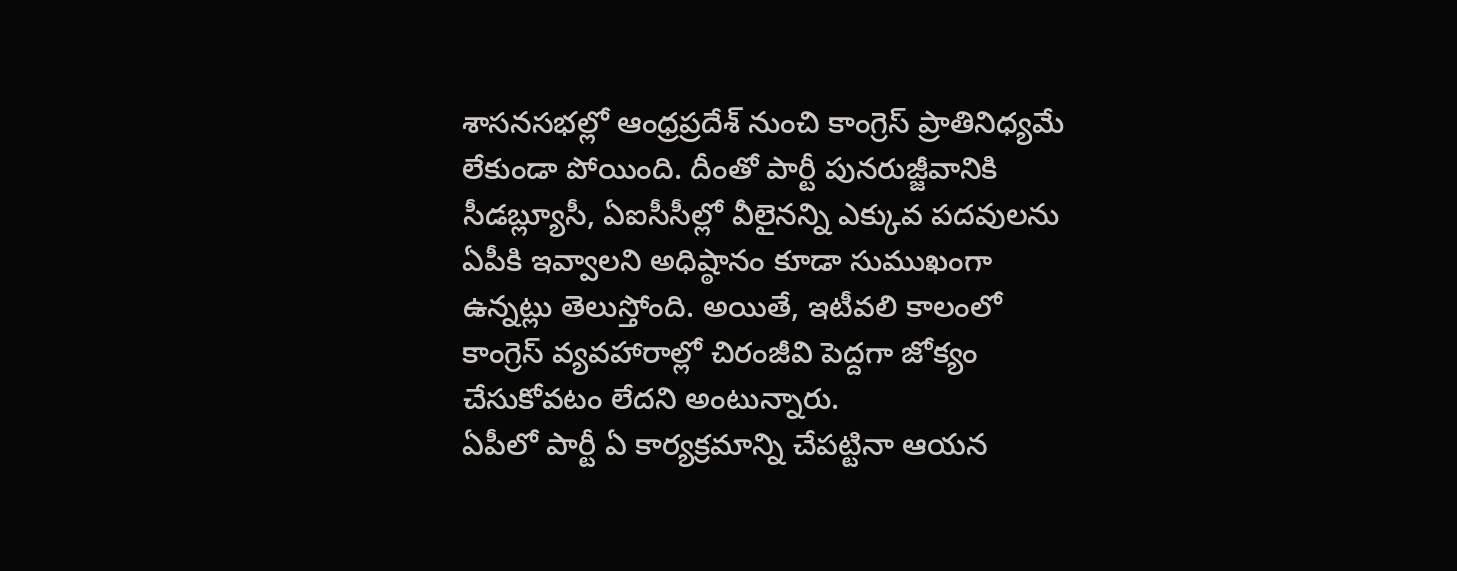శాసనసభల్లో ఆంధ్రప్రదేశ్ నుంచి కాంగ్రెస్ ప్రాతినిధ్యమే లేకుండా పోయింది. దీంతో పార్టీ పునరుజ్జీవానికి సీడబ్ల్యూసీ, ఏఐసీసీల్లో వీలైనన్ని ఎక్కువ పదవులను ఏపీకి ఇవ్వాలని అధిష్ఠానం కూడా సుముఖంగా ఉన్నట్లు తెలుస్తోంది. అయితే, ఇటీవలి కాలంలో కాంగ్రెస్ వ్యవహారాల్లో చిరంజీవి పెద్దగా జోక్యం చేసుకోవటం లేదని అంటున్నారు.
ఏపీలో పార్టీ ఏ కార్యక్రమాన్ని చేపట్టినా ఆయన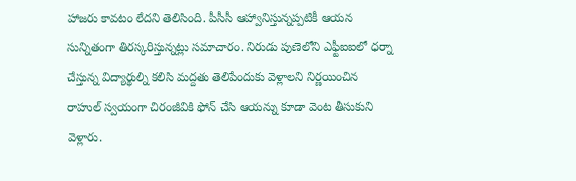హాజరు కావటం లేదని తెలిసింది. పీసీసీ ఆహ్వానిస్తున్నప్పటికీ ఆయన సున్నితంగా తిరస్కరిస్తున్నట్లు సమాచారం. నిరుడు పుణెలోని ఎఫ్టీఐఐలో ధర్నా చేస్తున్న విద్యార్థుల్ని కలిసి మద్దతు తెలిపేందుకు వెళ్లాలని నిర్ణయించిన రాహుల్ స్వయంగా చిరంజీవికి ఫోన్ చేసి ఆయన్ను కూడా వెంట తీసుకుని వెళ్లారు.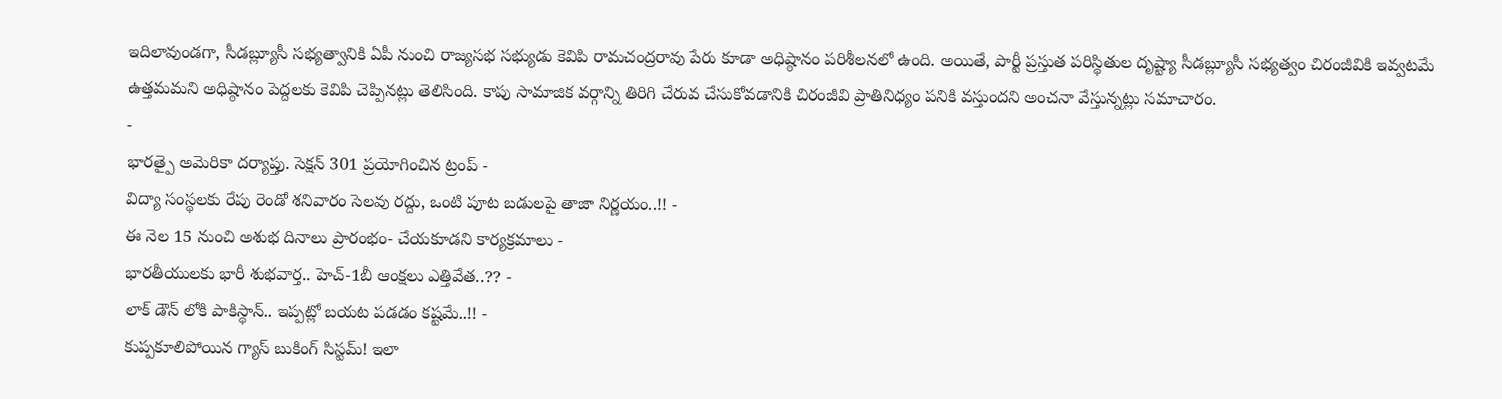ఇదిలావుండగా, సీడబ్ల్యూసీ సభ్యత్వానికి ఏపీ నుంచి రాజ్యసభ సభ్యుడు కెవిపి రామచంద్రరావు పేరు కూడా అధిష్ఠానం పరిశీలనలో ఉంది. అయితే, పార్టీ ప్రస్తుత పరిస్థితుల దృష్ట్యా సీడబ్ల్యూసీ సభ్యత్వం చిరంజీవికి ఇవ్వటమే ఉత్తమమని అధిష్ఠానం పెద్దలకు కెవిపి చెప్పినట్లు తెలిసింది. కాపు సామాజిక వర్గాన్ని తిరిగి చేరువ చేసుకోవడానికి చిరంజీవి ప్రాతినిధ్యం పనికి వస్తుందని అంచనా వేస్తున్నట్లు సమాచారం.
-
భారత్పై అమెరికా దర్యాప్తు. సెక్షన్ 301 ప్రయోగించిన ట్రంప్ -
విద్యా సంస్థలకు రేపు రెండో శనివారం సెలవు రద్దు, ఒంటి పూట బడులపై తాజా నిర్ణయం..!! -
ఈ నెల 15 నుంచి అశుభ దినాలు ప్రారంభం- చేయకూడని కార్యక్రమాలు -
భారతీయులకు భారీ శుభవార్త.. హెచ్-1బీ ఆంక్షలు ఎత్తివేత..?? -
లాక్ డౌన్ లోకి పాకిస్థాన్.. ఇప్పట్లో బయట పడడం కష్టమే..!! -
కుప్పకూలిపోయిన గ్యాస్ బుకింగ్ సిస్టమ్! ఇలా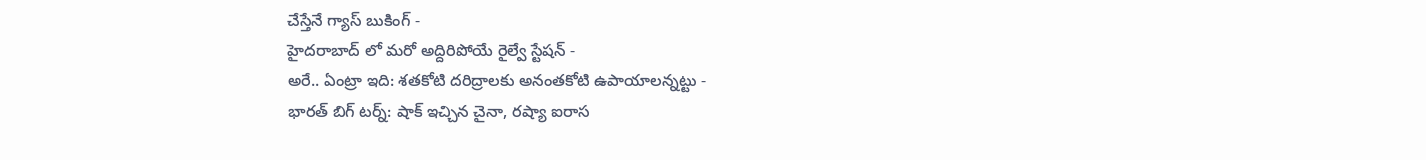చేస్తేనే గ్యాస్ బుకింగ్ -
హైదరాబాద్ లో మరో అద్దిరిపోయే రైల్వే స్టేషన్ -
అరే.. ఏంట్రా ఇది: శతకోటి దరిద్రాలకు అనంతకోటి ఉపాయాలన్నట్టు -
భారత్ బిగ్ టర్న్: షాక్ ఇచ్చిన చైనా, రష్యా ఐరాస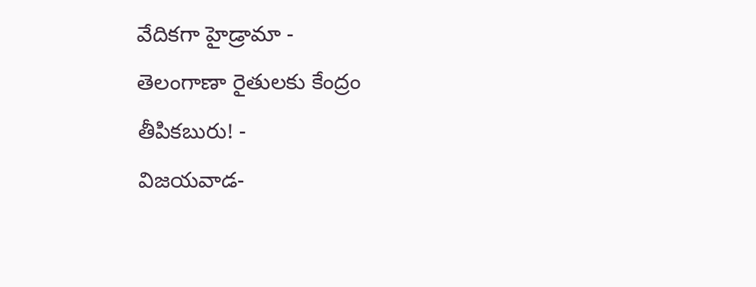వేదికగా హైడ్రామా -
తెలంగాణా రైతులకు కేంద్రం తీపికబురు! -
విజయవాడ-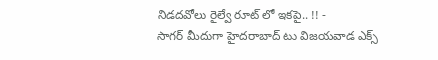నిడదవోలు రైల్వే రూట్ లో ఇకపై.. !! -
సాగర్ మీదుగా హైదరాబాద్ టు విజయవాడ ఎక్స్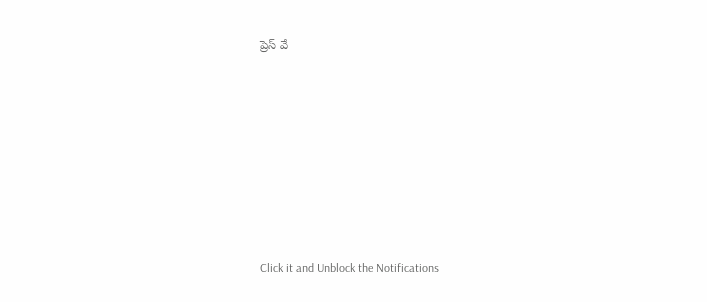ప్రెస్ వే












Click it and Unblock the Notifications